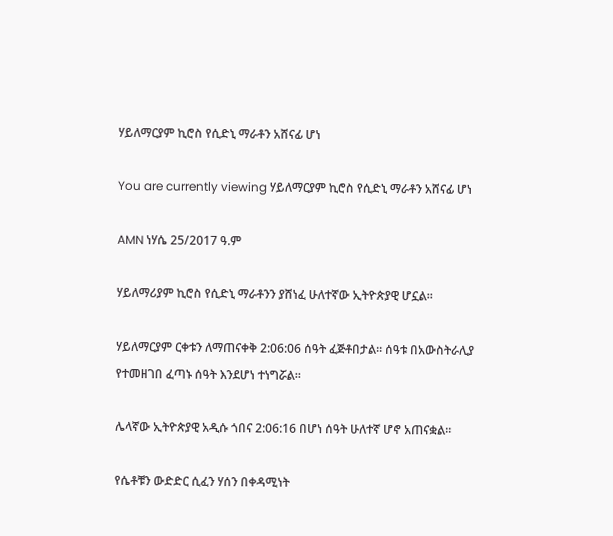ሃይለማርያም ኪሮስ የሲድኒ ማራቶን አሸናፊ ሆነ

You are currently viewing ሃይለማርያም ኪሮስ የሲድኒ ማራቶን አሸናፊ ሆነ

AMN ነሃሴ 25/2017 ዓ.ም

ሃይለማሪያም ኪሮስ የሲድኒ ማራቶንን ያሸነፈ ሁለተኛው ኢትዮጵያዊ ሆኗል።

ሃይለማርያም ርቀቱን ለማጠናቀቅ 2:06:06 ሰዓት ፈጅቶበታል። ሰዓቱ በአውስትራሊያ የተመዘገበ ፈጣኑ ሰዓት እንደሆነ ተነግሯል።

ሌላኛው ኢትዮጵያዊ አዲሱ ጎበና 2:06:16 በሆነ ሰዓት ሁለተኛ ሆኖ አጠናቋል።

የሴቶቹን ውድድር ሲፈን ሃሰን በቀዳሚነት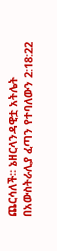ጨርሳለች። ኔዘርላንዳዊቷ አትሌት በአውስትራሊያ ፈጣን የተባለውን 2:18:22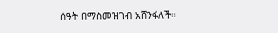ሰዓት በማስመዝገብ አሸንፋለች።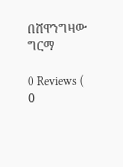በሸዋንግዛው ግርማ

0 Reviews ( 0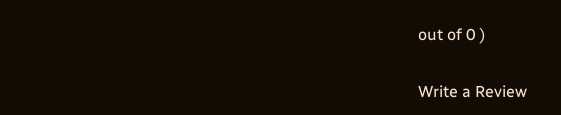out of 0 )

Write a Review